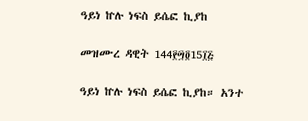ዓይነ ኵሉ ነፍስ ይሴፎ ኪያከ

መዝሙረ ዳዊት 144፻፵፬15፲፭

ዓይነ ኵሉ ነፍስ ይሴፎ ኪያከ። አንተ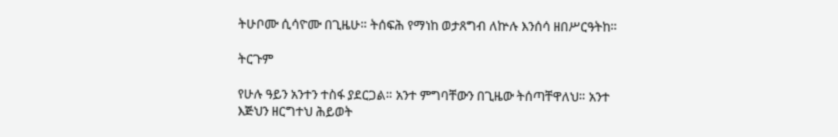ትሁቦሙ ሲሳዮሙ በጊዜሁ። ትሰፍሕ የማነከ ወታጸግብ ለኵሉ እንሰሳ ዘበሥርዓትከ።

ትርጉም

የሁሉ ዓይን አንተን ተስፋ ያደርጋል። አንተ ምግባቸውን በጊዜው ትሰጣቸዋለህ። አንተ እጅህን ዘርግተህ ሕይወት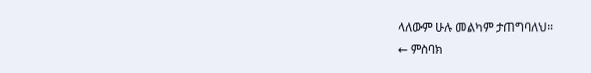ላለውም ሁሉ መልካም ታጠግባለህ።
← ምስባክ